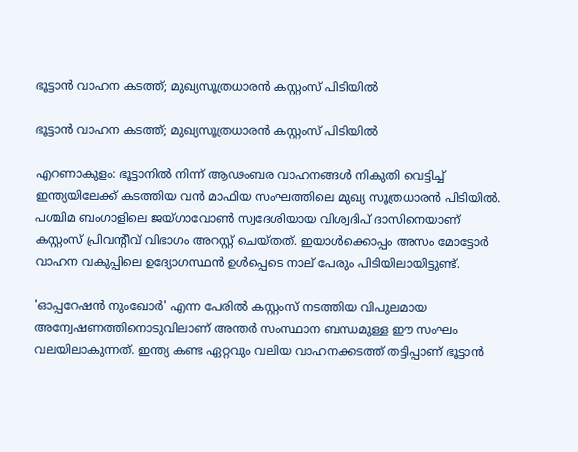ഭൂട്ടാൻ വാഹന കടത്ത്; മുഖ്യസൂത്രധാരൻ കസ്റ്റംസ് പിടിയിൽ

ഭൂട്ടാൻ വാഹന കടത്ത്; മുഖ്യസൂത്രധാരൻ കസ്റ്റംസ് പിടിയിൽ

എറണാകുളം: ഭൂട്ടാനിൽ നിന്ന് ആഢംബര വാഹനങ്ങൾ നികുതി വെട്ടിച്ച് ഇന്ത്യയിലേക്ക് കടത്തിയ വൻ മാഫിയ സംഘത്തിലെ മുഖ്യ സൂത്രധാരൻ പിടിയിൽ. പശ്ചിമ ബംഗാളിലെ ജയ്‌ഗാവോൺ സ്വദേശിയായ വിശ്വദിപ് ദാസിനെയാണ് കസ്റ്റംസ് പ്രിവന്‍റീവ് വിഭാഗം അറസ്റ്റ് ചെയ്‌തത്. ഇയാൾക്കൊപ്പം അസം മോട്ടോർ വാഹന വകുപ്പിലെ ഉദ്യോഗസ്ഥൻ ഉൾപ്പെടെ നാല് പേരും പിടിയിലായിട്ടുണ്ട്.

'ഓപ്പറേഷൻ നുംഖോർ' എന്ന പേരിൽ കസ്റ്റംസ് നടത്തിയ വിപുലമായ അന്വേഷണത്തിനൊടുവിലാണ് അന്തർ സംസ്ഥാന ബന്ധമുള്ള ഈ സംഘം വലയിലാകുന്നത്. ഇന്ത്യ കണ്ട ഏറ്റവും വലിയ വാഹനക്കടത്ത് തട്ടിപ്പാണ് ഭൂട്ടാൻ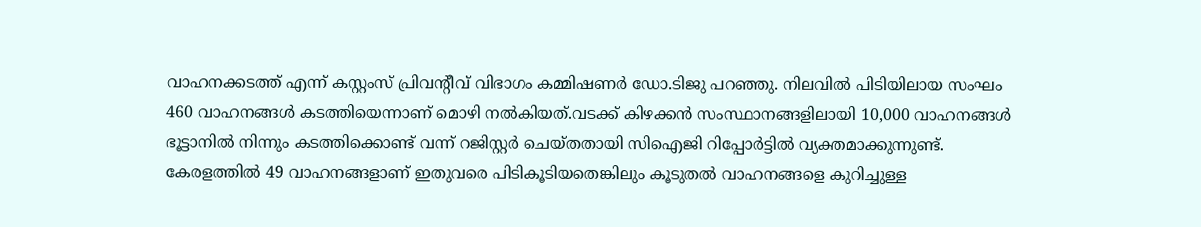വാഹനക്കടത്ത് എന്ന് കസ്റ്റംസ് പ്രിവന്‍റീവ് വിഭാഗം കമ്മിഷണർ ഡോ.ടിജു പറഞ്ഞു. നിലവിൽ പിടിയിലായ സംഘം 460 വാഹനങ്ങൾ കടത്തിയെന്നാണ് മൊഴി നൽകിയത്.വടക്ക് കിഴക്കൻ സംസ്ഥാനങ്ങളിലായി 10,000 വാഹനങ്ങൾ ഭൂട്ടാനിൽ നിന്നും കടത്തിക്കൊണ്ട് വന്ന് റജിസ്റ്റർ ചെയ്‌തതായി സിഐജി റിപ്പോർട്ടിൽ വ്യക്തമാക്കുന്നുണ്ട്. കേരളത്തിൽ 49 വാഹനങ്ങളാണ് ഇതുവരെ പിടികൂടിയതെങ്കിലും കൂടുതൽ വാഹനങ്ങളെ കുറിച്ചുള്ള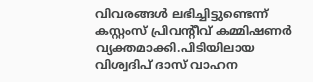വിവരങ്ങൾ ലഭിച്ചിട്ടുണ്ടെന്ന് കസ്റ്റംസ് പ്രിവന്‍റീവ് കമ്മിഷണർ വ്യക്തമാക്കി.പിടിയിലായ വിശ്വദിപ് ദാസ് വാഹന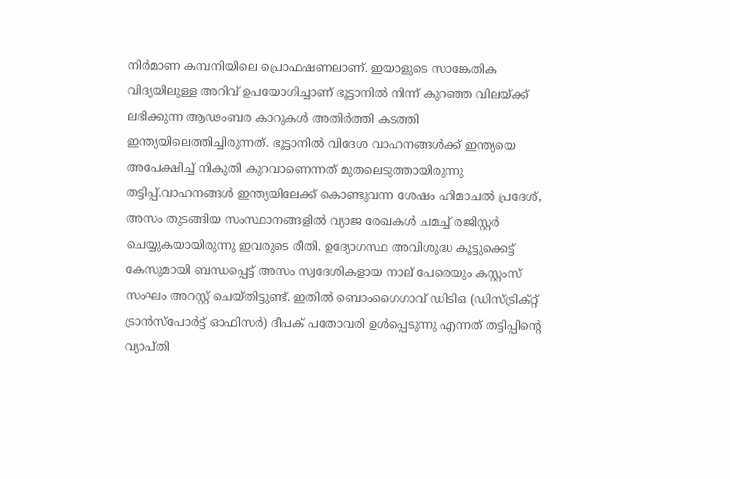നിർമാണ കമ്പനിയിലെ പ്രൊഫഷണലാണ്. ഇയാളുടെ സാങ്കേതിക വിദ്യയിലുള്ള അറിവ് ഉപയോഗിച്ചാണ് ഭൂട്ടാനിൽ നിന്ന് കുറഞ്ഞ വിലയ്ക്ക് ലഭിക്കുന്ന ആഢംബര കാറുകൾ അതിർത്തി കടത്തി ഇന്ത്യയിലെത്തിച്ചിരുന്നത്. ഭൂട്ടാനിൽ വിദേശ വാഹനങ്ങൾക്ക് ഇന്ത്യയെ അപേക്ഷിച്ച് നികുതി കുറവാണെന്നത് മുതലെടുത്തായിരുന്നു തട്ടിപ്പ്.വാഹനങ്ങൾ ഇന്ത്യയിലേക്ക് കൊണ്ടുവന്ന ശേഷം ഹിമാചൽ പ്രദേശ്, അസം തുടങ്ങിയ സംസ്ഥാനങ്ങളിൽ വ്യാജ രേഖകൾ ചമച്ച് രജിസ്റ്റർ ചെയ്യുകയായിരുന്നു ഇവരുടെ രീതി. ഉദ്യോഗസ്ഥ അവിശുദ്ധ കൂട്ടുക്കെട്ട് കേസുമായി ബന്ധപ്പെട്ട് അസം സ്വദേശികളായ നാല് പേരെയും കസ്റ്റംസ് സംഘം അറസ്റ്റ് ചെയ്‌തിട്ടുണ്ട്. ഇതിൽ ബൊംഗൈഗാവ് ഡിടിഒ (ഡിസ്ട്രിക്റ്റ് ട്രാൻസ്പോർട്ട് ഓഫിസർ) ദീപക് പതോവരി ഉൾപ്പെടുന്നു എന്നത് തട്ടിപ്പിന്‍റെ വ്യാപ്‌തി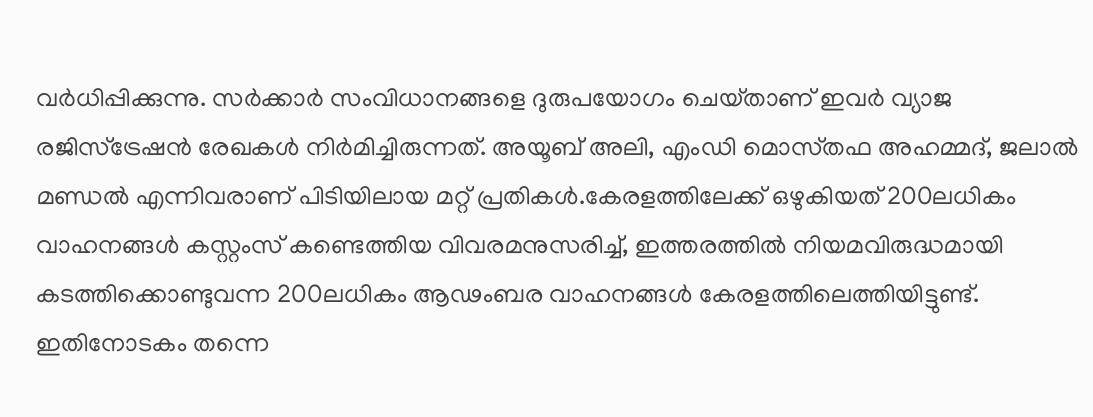വർധിപ്പിക്കുന്നു. സർക്കാർ സംവിധാനങ്ങളെ ദുരുപയോഗം ചെയ്‌താണ് ഇവർ വ്യാജ രജിസ്ട്രേഷൻ രേഖകൾ നിർമിച്ചിരുന്നത്. അയൂബ് അലി, എംഡി മൊസ്‌തഫ അഹമ്മദ്, ജലാൽ മണ്ഡൽ എന്നിവരാണ് പിടിയിലായ മറ്റ് പ്രതികൾ.കേരളത്തിലേക്ക് ഒഴുകിയത് 200ലധികം വാഹനങ്ങൾ കസ്റ്റംസ് കണ്ടെത്തിയ വിവരമനുസരിച്ച്, ഇത്തരത്തിൽ നിയമവിരുദ്ധമായി കടത്തിക്കൊണ്ടുവന്ന 200ലധികം ആഢംബര വാഹനങ്ങൾ കേരളത്തിലെത്തിയിട്ടുണ്ട്. ഇതിനോടകം തന്നെ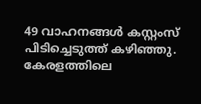49 വാഹനങ്ങൾ കസ്റ്റംസ് പിടിച്ചെടുത്ത് കഴിഞ്ഞു. കേരളത്തിലെ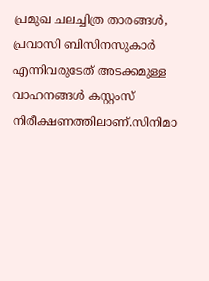പ്രമുഖ ചലച്ചിത്ര താരങ്ങൾ, പ്രവാസി ബിസിനസുകാർ എന്നിവരുടേത് അടക്കമുള്ള വാഹനങ്ങൾ കസ്റ്റംസ് നിരീക്ഷണത്തിലാണ്.സിനിമാ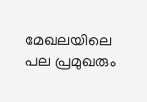മേഖലയിലെ പല പ്രമുഖരും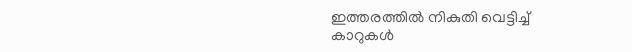ഇത്തരത്തിൽ നികുതി വെട്ടിച്ച് കാറുകൾ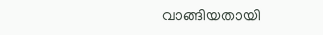വാങ്ങിയതായി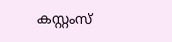കസ്റ്റംസ്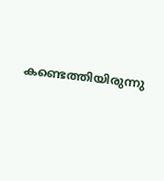കണ്ടെത്തിയിരുന്നു